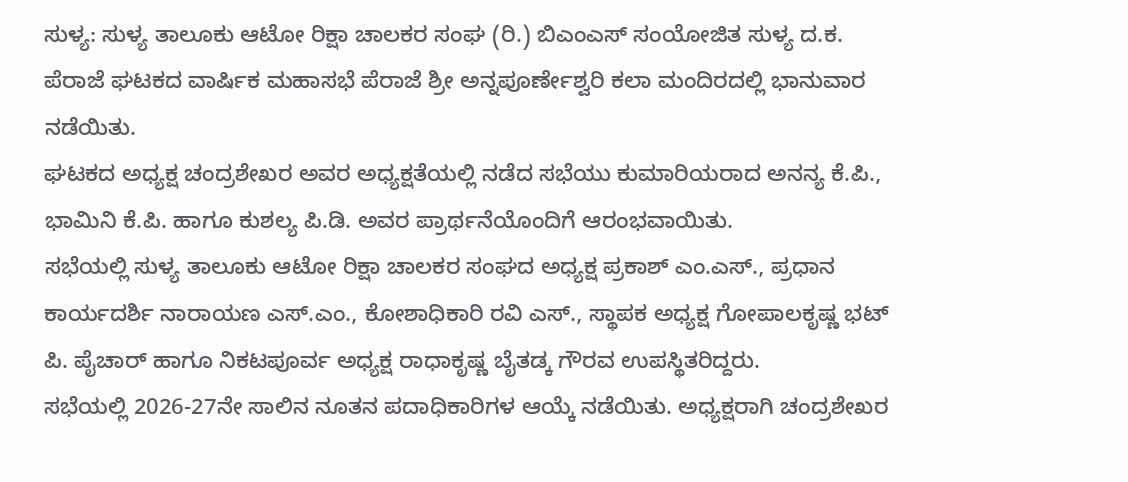ಸುಳ್ಯ: ಸುಳ್ಯ ತಾಲೂಕು ಆಟೋ ರಿಕ್ಷಾ ಚಾಲಕರ ಸಂಘ (ರಿ.) ಬಿಎಂಎಸ್ ಸಂಯೋಜಿತ ಸುಳ್ಯ ದ.ಕ. ಪೆರಾಜೆ ಘಟಕದ ವಾರ್ಷಿಕ ಮಹಾಸಭೆ ಪೆರಾಜೆ ಶ್ರೀ ಅನ್ನಪೂರ್ಣೇಶ್ವರಿ ಕಲಾ ಮಂದಿರದಲ್ಲಿ ಭಾನುವಾರ ನಡೆಯಿತು.
ಘಟಕದ ಅಧ್ಯಕ್ಷ ಚಂದ್ರಶೇಖರ ಅವರ ಅಧ್ಯಕ್ಷತೆಯಲ್ಲಿ ನಡೆದ ಸಭೆಯು ಕುಮಾರಿಯರಾದ ಅನನ್ಯ ಕೆ.ಪಿ., ಭಾಮಿನಿ ಕೆ.ಪಿ. ಹಾಗೂ ಕುಶಲ್ಯ ಪಿ.ಡಿ. ಅವರ ಪ್ರಾರ್ಥನೆಯೊಂದಿಗೆ ಆರಂಭವಾಯಿತು.
ಸಭೆಯಲ್ಲಿ ಸುಳ್ಯ ತಾಲೂಕು ಆಟೋ ರಿಕ್ಷಾ ಚಾಲಕರ ಸಂಘದ ಅಧ್ಯಕ್ಷ ಪ್ರಕಾಶ್ ಎಂ.ಎಸ್., ಪ್ರಧಾನ ಕಾರ್ಯದರ್ಶಿ ನಾರಾಯಣ ಎಸ್.ಎಂ., ಕೋಶಾಧಿಕಾರಿ ರವಿ ಎಸ್., ಸ್ಥಾಪಕ ಅಧ್ಯಕ್ಷ ಗೋಪಾಲಕೃಷ್ಣ ಭಟ್ ಪಿ. ಪೈಚಾರ್ ಹಾಗೂ ನಿಕಟಪೂರ್ವ ಅಧ್ಯಕ್ಷ ರಾಧಾಕೃಷ್ಣ ಬೈತಡ್ಕ ಗೌರವ ಉಪಸ್ಥಿತರಿದ್ದರು.
ಸಭೆಯಲ್ಲಿ 2026-27ನೇ ಸಾಲಿನ ನೂತನ ಪದಾಧಿಕಾರಿಗಳ ಆಯ್ಕೆ ನಡೆಯಿತು. ಅಧ್ಯಕ್ಷರಾಗಿ ಚಂದ್ರಶೇಖರ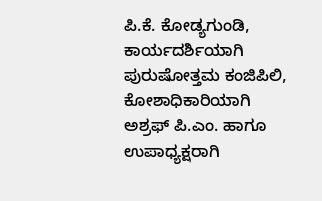ಪಿ.ಕೆ. ಕೋಡ್ಯಗುಂಡಿ, ಕಾರ್ಯದರ್ಶಿಯಾಗಿ ಪುರುಷೋತ್ತಮ ಕಂಜಿಪಿಲಿ, ಕೋಶಾಧಿಕಾರಿಯಾಗಿ ಅಶ್ರಫ್ ಪಿ.ಎಂ. ಹಾಗೂ ಉಪಾಧ್ಯಕ್ಷರಾಗಿ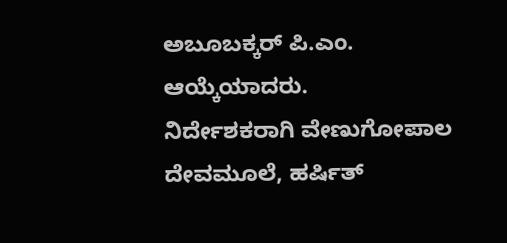ಅಬೂಬಕ್ಕರ್ ಪಿ.ಎಂ. ಆಯ್ಕೆಯಾದರು.
ನಿರ್ದೇಶಕರಾಗಿ ವೇಣುಗೋಪಾಲ ದೇವಮೂಲೆ, ಹರ್ಷಿತ್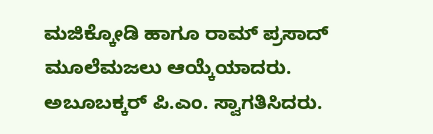ಮಜಿಕ್ಕೋಡಿ ಹಾಗೂ ರಾಮ್ ಪ್ರಸಾದ್ ಮೂಲೆಮಜಲು ಆಯ್ಕೆಯಾದರು.
ಅಬೂಬಕ್ಕರ್ ಪಿ.ಎಂ. ಸ್ವಾಗತಿಸಿದರು.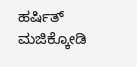ಹರ್ಷಿತ್ ಮಜಿಕ್ಕೋಡಿ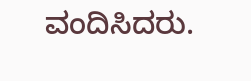ವಂದಿಸಿದರು.